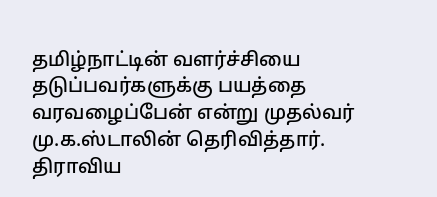தமிழ்நாட்டின் வளர்ச்சியை தடுப்பவர்களுக்கு பயத்தை வரவழைப்பேன் என்று முதல்வர் மு.க.ஸ்டாலின் தெரிவித்தார். திராவிய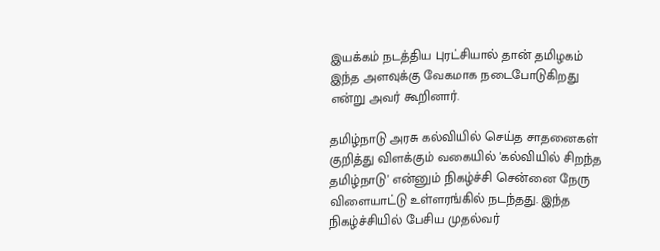இயக்கம் நடத்திய புரட்சியால் தான் தமிழகம் இந்த அளவுக்கு வேகமாக நடைபோடுகிறது என்று அவர் கூறினார்.

தமிழ்நாடு அரசு கல்வியில் செய்த சாதனைகள் குறித்து விளக்கும் வகையில் 'கல்வியில் சிறந்த தமிழ்நாடு' என்னும் நிகழ்ச்சி சென்னை நேரு விளையாட்டு உள்ளரங்கில் நடந்தது. இந்த நிகழ்ச்சியில் பேசிய முதல்வர்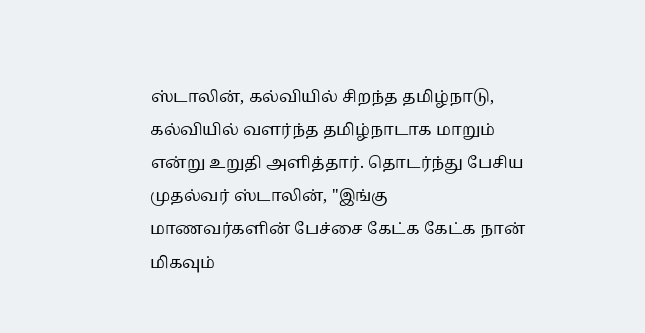ஸ்டாலின், கல்வியில் சிறந்த தமிழ்நாடு, கல்வியில் வளர்ந்த தமிழ்நாடாக மாறும் என்று உறுதி அளித்தார். தொடர்ந்து பேசிய முதல்வர் ஸ்டாலின், ''இங்கு மாணவர்களின் பேச்சை கேட்க கேட்க நான் மிகவும்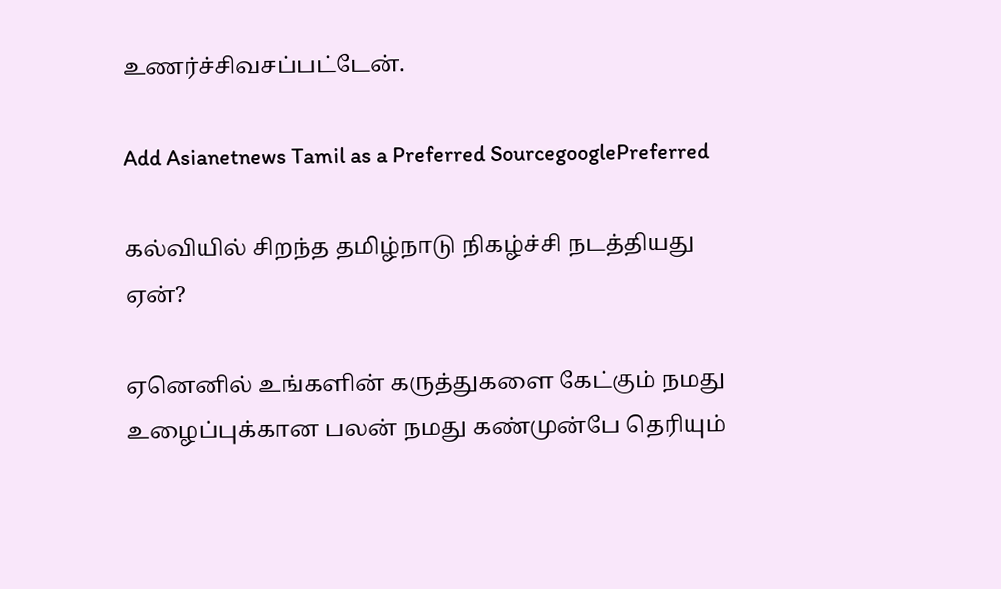உணர்ச்சிவசப்பட்டேன்.

Add Asianetnews Tamil as a Preferred SourcegooglePreferred

கல்வியில் சிறந்த தமிழ்நாடு நிகழ்ச்சி நடத்தியது ஏன்?

ஏனெனில் உங்களின் கருத்துகளை கேட்கும் நமது உழைப்புக்கான பலன் நமது கண்முன்பே தெரியும்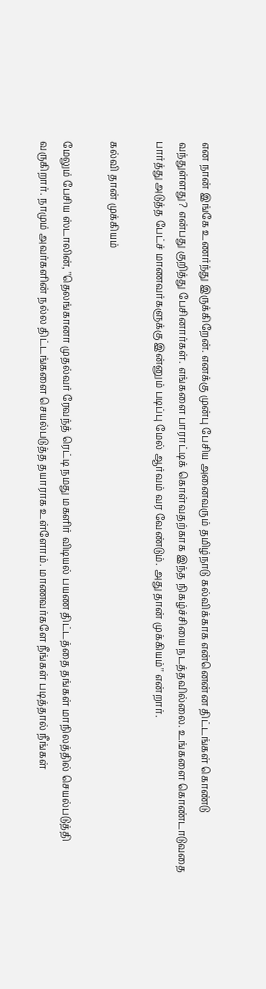என நான் இங்கே உணர்ந்து இருக்கிறேன். எனக்கு முன்பு பேசிய அனைவரும் தமிழ்நாடு கல்விக்காக என்னென்ன திட்டங்கள் கொண்டு வந்துள்ளது? என்பது குறித்து பேசினார்கள். எங்களை பாராட்டிக் கொள்வதற்காக இந்த நிகழ்ச்சியை நடத்தவில்லை. உங்களை கொண்டாடுவதை பார்த்து அடுத்த பேட்ச் மாணவர்களுக்கு இன்னும் படிப்பு மேல் ஆர்வம் வர வேண்டும். அது தான் முக்கியம்'' என்றார்.

கல்வி தான் முக்கியம்

மேலும் பேசிய ஸ்டாலின், ''தெலங்கானா முதல்வர் ரேவந்த் ரெட்டி நமது மகளிர் விடியல் பயண திட்டத்தை தங்கள் மாநிலத்தில் செயல்படுத்தி வருகிறார். நாமும் அவர்களின் நல்ல திட்டங்களை செயல்படுத்த தயாராக உள்ளோம். மாணவர்களே நீங்கள் படித்தால் நீங்கள்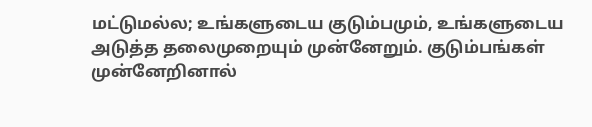மட்டுமல்ல; உங்களுடைய குடும்பமும், உங்களுடைய அடுத்த தலைமுறையும் முன்னேறும். குடும்பங்கள் முன்னேறினால்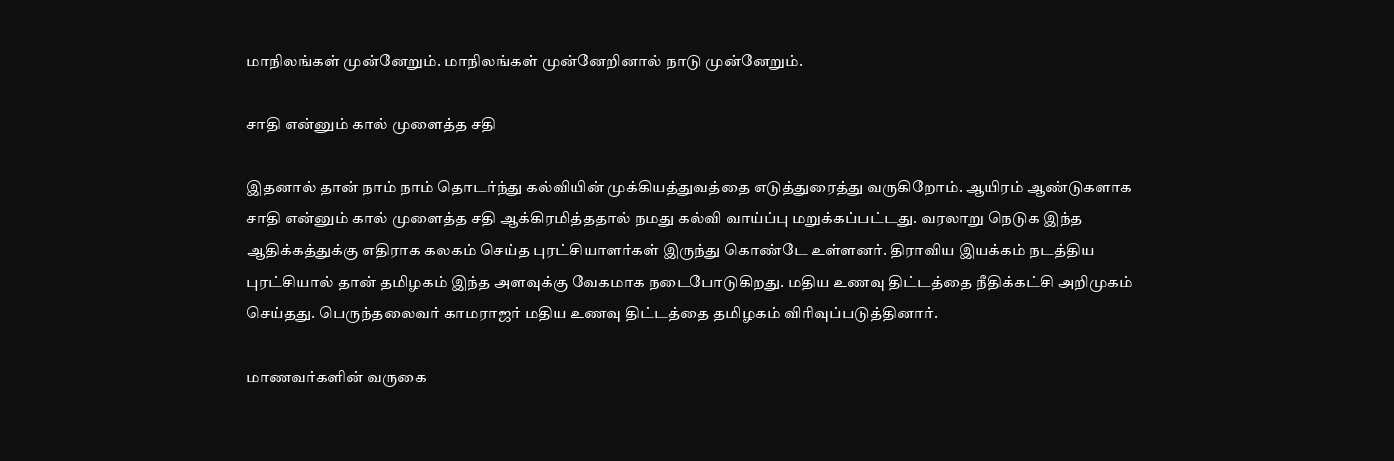மாநிலங்கள் முன்னேறும். மாநிலங்கள் முன்னேறினால் நாடு முன்னேறும்.

சாதி என்னும் கால் முளைத்த சதி

இதனால் தான் நாம் நாம் தொடர்ந்து கல்வியின் முக்கியத்துவத்தை எடுத்துரைத்து வருகிறோம். ஆயிரம் ஆண்டுகளாக சாதி என்னும் கால் முளைத்த சதி ஆக்கிரமித்ததால் நமது கல்வி வாய்‍ப்பு மறுக்கப்பட்டது. வரலாறு நெடுக இந்த ஆதிக்கத்துக்கு எதிராக கலகம் செய்த புரட்சியாளர்கள் இருந்து கொண்டே உள்ளனர். திராவிய இயக்கம் நடத்திய புரட்சியால் தான் தமிழகம் இந்த அளவுக்கு வேகமாக நடைபோடுகிறது. மதிய உணவு திட்டத்தை நீதிக்கட்சி அறிமுகம் செய்தது. பெருந்தலைவர் காமராஜர் மதிய உணவு திட்டத்தை தமிழகம் விரிவுப்படுத்தினார்.

மாணவர்களின் வருகை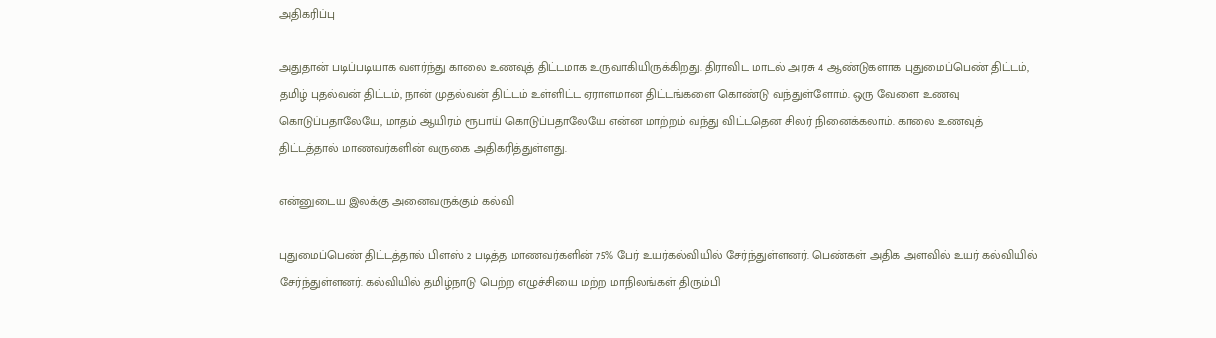அதிகரிப்பு

அதுதான் படிப்படியாக வளர்ந்து காலை உணவுத் திட்டமாக உருவாகியிருக்கிறது. திராவிட மாடல் அரசு 4 ஆண்டுகளாக புதுமைப்பெண் திட்டம், தமிழ் புதல்வன் திட்டம், நான் முதல்வன் திட்டம் உள்ளிட்ட ஏராளமான திட்டங்களை கொண்டு வந்துள்ளோம். ஒரு வேளை உணவு கொடுப்பதாலேயே, மாதம் ஆயிரம் ரூபாய் கொடுப்பதாலேயே என்ன மாற்றம் வந்து விட்டதென சிலர் நினைக்கலாம். காலை உணவுத் திட்டத்தால் மாணவர்களின் வருகை அதிகரித்துள்ளது.

என்னுடைய இலக்கு அனைவருக்கும் கல்வி

புதுமைப்பெண் திட்டத்தால் பிளஸ் 2 படித்த மாணவர்களின் 75% பேர் உயர்கல்வியில் சேர்ந்துள்ளனர். பெண்கள் அதிக அளவில் உயர் கல்வியில் சேர்ந்துள்ளனர். கல்வியில் தமிழ்நாடு பெற்ற எழுச்சியை மற்ற மாநிலங்கள் திரும்பி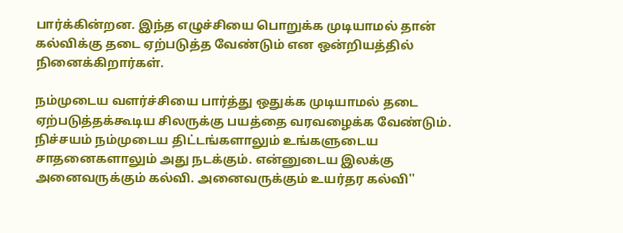பார்க்கின்றன. இந்த எழுச்சியை பொறுக்க முடியாமல் தான் கல்விக்கு தடை ஏற்படுத்த வேண்டும் என ஒன்றியத்தில் நினைக்கிறார்கள்.

நம்முடைய வளர்ச்சியை பார்த்து ஒதுக்க முடியாமல் தடை ஏற்படுத்தக்கூடிய சிலருக்கு பயத்தை வரவழைக்க வேண்டும். நிச்சயம் நம்முடைய திட்டங்களாலும் உங்களுடைய சாதனைகளாலும் அது நடக்கும். என்னுடைய இலக்கு அனைவருக்கும் கல்வி. அனைவருக்கும் உயர்தர கல்வி''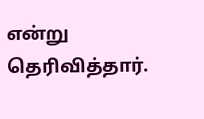என்று தெரிவித்தார்.